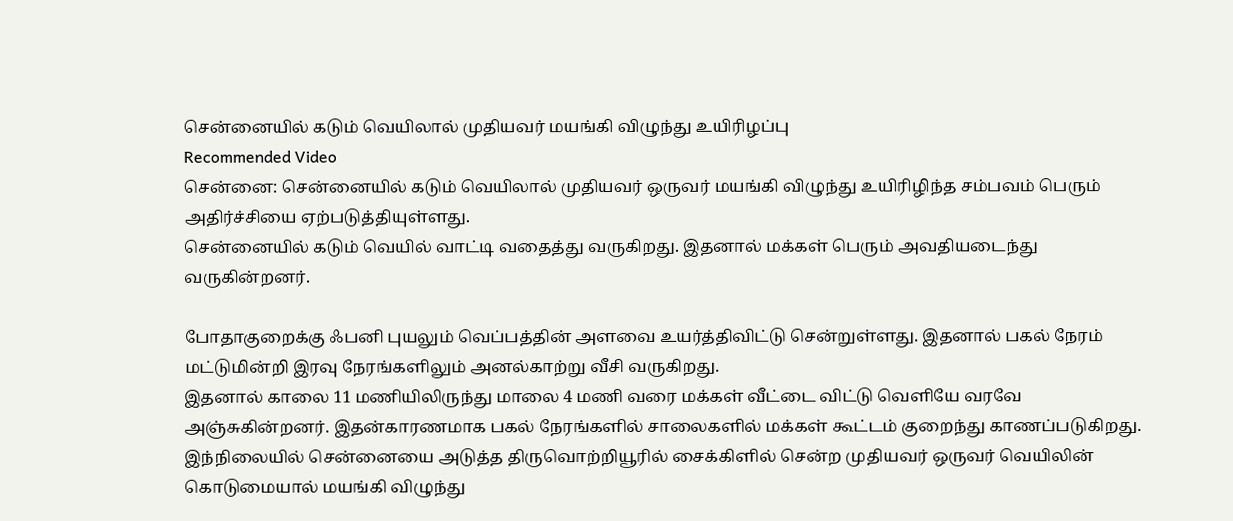சென்னையில் கடும் வெயிலால் முதியவர் மயங்கி விழுந்து உயிரிழப்பு
Recommended Video
சென்னை: சென்னையில் கடும் வெயிலால் முதியவர் ஒருவர் மயங்கி விழுந்து உயிரிழிந்த சம்பவம் பெரும் அதிர்ச்சியை ஏற்படுத்தியுள்ளது.
சென்னையில் கடும் வெயில் வாட்டி வதைத்து வருகிறது. இதனால் மக்கள் பெரும் அவதியடைந்து வருகின்றனர்.

போதாகுறைக்கு ஃபனி புயலும் வெப்பத்தின் அளவை உயர்த்திவிட்டு சென்றுள்ளது. இதனால் பகல் நேரம் மட்டுமின்றி இரவு நேரங்களிலும் அனல்காற்று வீசி வருகிறது.
இதனால் காலை 11 மணியிலிருந்து மாலை 4 மணி வரை மக்கள் வீட்டை விட்டு வெளியே வரவே அஞ்சுகின்றனர். இதன்காரணமாக பகல் நேரங்களில் சாலைகளில் மக்கள் கூட்டம் குறைந்து காணப்படுகிறது.
இந்நிலையில் சென்னையை அடுத்த திருவொற்றியூரில் சைக்கிளில் சென்ற முதியவர் ஒருவர் வெயிலின் கொடுமையால் மயங்கி விழுந்து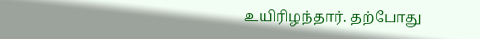உயிரிழந்தார். தற்போது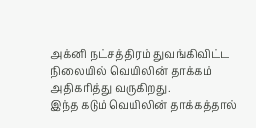அக்னி நட்சத்திரம் துவங்கிவிட்ட நிலையில் வெயிலின் தாக்கம் அதிகரித்து வருகிறது.
இந்த கடும் வெயிலின் தாக்கத்தால்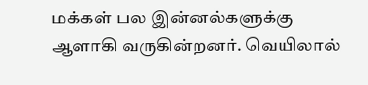மக்கள் பல இன்னல்களுக்கு ஆளாகி வருகின்றனர். வெயிலால்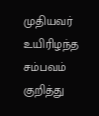முதியவர் உயிரிழந்த சம்பவம் குறித்து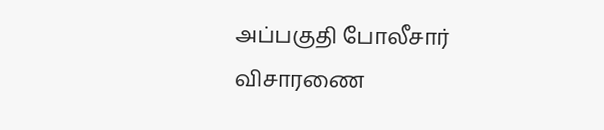அப்பகுதி போலீசார் விசாரணை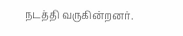நடத்தி வருகின்றனர்.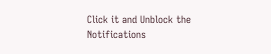Click it and Unblock the Notifications